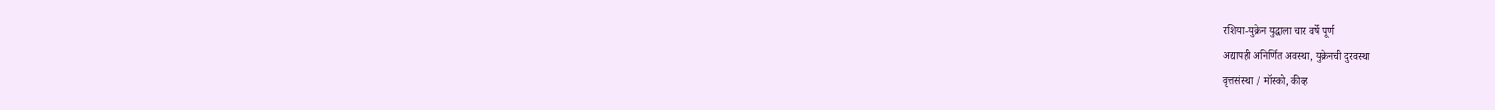रशिया-युक्रेन युद्धाला चार वर्षे पूर्ण
अद्यापही अनिर्णित अवस्था, युक्रेनची दुरवस्था
वृत्तसंस्था / मॉस्को, कीव्ह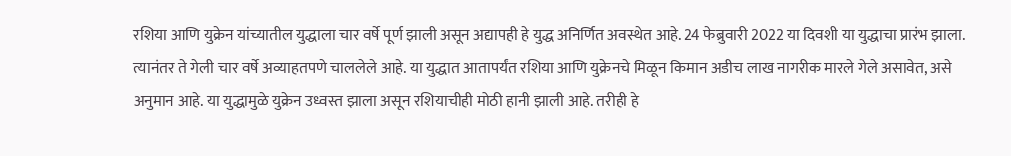रशिया आणि युक्रेन यांच्यातील युद्धाला चार वर्षे पूर्ण झाली असून अद्यापही हे युद्ध अनिर्णित अवस्थेत आहे. 24 फेब्रुवारी 2022 या दिवशी या युद्धाचा प्रारंभ झाला. त्यानंतर ते गेली चार वर्षे अव्याहतपणे चाललेले आहे. या युद्धात आतापर्यंत रशिया आणि युक्रेनचे मिळून किमान अडीच लाख नागरीक मारले गेले असावेत, असे अनुमान आहे. या युद्धामुळे युक्रेन उध्वस्त झाला असून रशियाचीही मोठी हानी झाली आहे. तरीही हे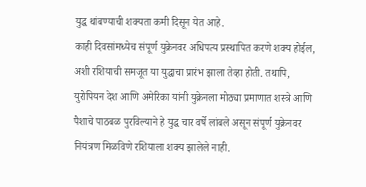युद्ध थांबण्याची शक्यता कमी दिसून येत आहे.
काही दिवसांमध्येच संपूर्ण युक्रेनवर अधिपत्य प्रस्थापित करणे शक्य होईल, अशी रशियाची समजूत या युद्धाचा प्रारंभ झाला तेव्हा होती. तथापि, युरोपियन देश आणि अमेरिका यांनी युक्रेनला मोठ्या प्रमाणात शस्त्रे आणि पैशाचे पाठबळ पुरविल्याने हे युद्ध चार वर्षे लांबले असून संपूर्ण युक्रेनवर नियंत्रण मिळविणे रशियाला शक्य झालेले नाही.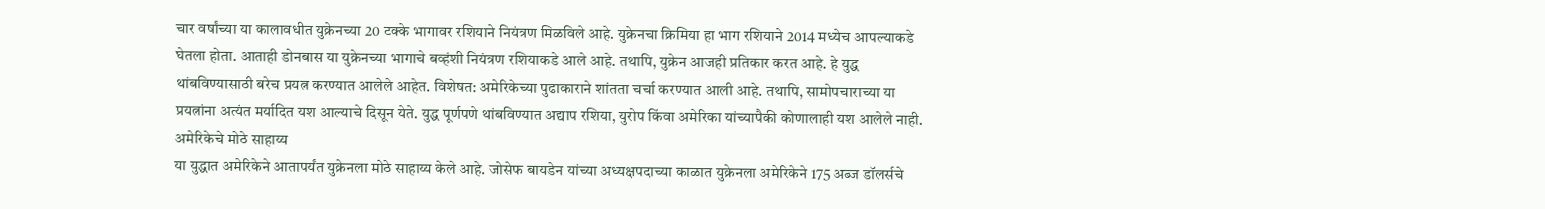चार वर्षांच्या या कालावधीत युक्रेनच्या 20 टक्के भागावर रशियाने नियंत्रण मिळविले आहे. युक्रेनचा क्रिमिया हा भाग रशियाने 2014 मध्येच आपल्याकडे घेतला होता. आताही डोनबास या युक्रेनच्या भागाचे बव्हंशी नियंत्रण रशियाकडे आले आहे. तथापि, युक्रेन आजही प्रतिकार करत आहे. हे युद्ध थांबविण्यासाठी बरेच प्रयत्न करण्यात आलेले आहेत. विशेषत: अमेरिकेच्या पुढाकाराने शांतता चर्चा करण्यात आली आहे. तथापि, सामोपचाराच्या या प्रयत्नांना अत्यंत मर्यादित यश आल्याचे दिसून येते. युद्ध पूर्णपणे थांबविण्यात अद्याप रशिया, युरोप किंवा अमेरिका यांच्यापैकी कोणालाही यश आलेले नाही.
अमेरिकेचे मोठे साहाय्य
या युद्धात अमेरिकेने आतापर्यंत युक्रेनला मोठे साहाय्य केले आहे. जोसेफ बायडेन यांच्या अध्यक्षपदाच्या काळात युक्रेनला अमेरिकेने 175 अब्ज डॉलर्सचे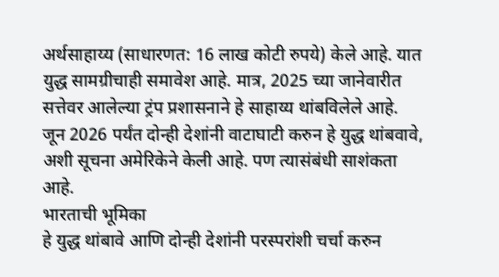अर्थसाहाय्य (साधारणत: 16 लाख कोटी रुपये) केले आहे. यात युद्ध सामग्रीचाही समावेश आहे. मात्र, 2025 च्या जानेवारीत सत्तेवर आलेल्या ट्रंप प्रशासनाने हे साहाय्य थांबविलेले आहे. जून 2026 पर्यंत दोन्ही देशांनी वाटाघाटी करुन हे युद्ध थांबवावे, अशी सूचना अमेरिकेने केली आहे. पण त्यासंबंधी साशंकता आहे.
भारताची भूमिका
हे युद्ध थांबावे आणि दोन्ही देशांनी परस्परांशी चर्चा करुन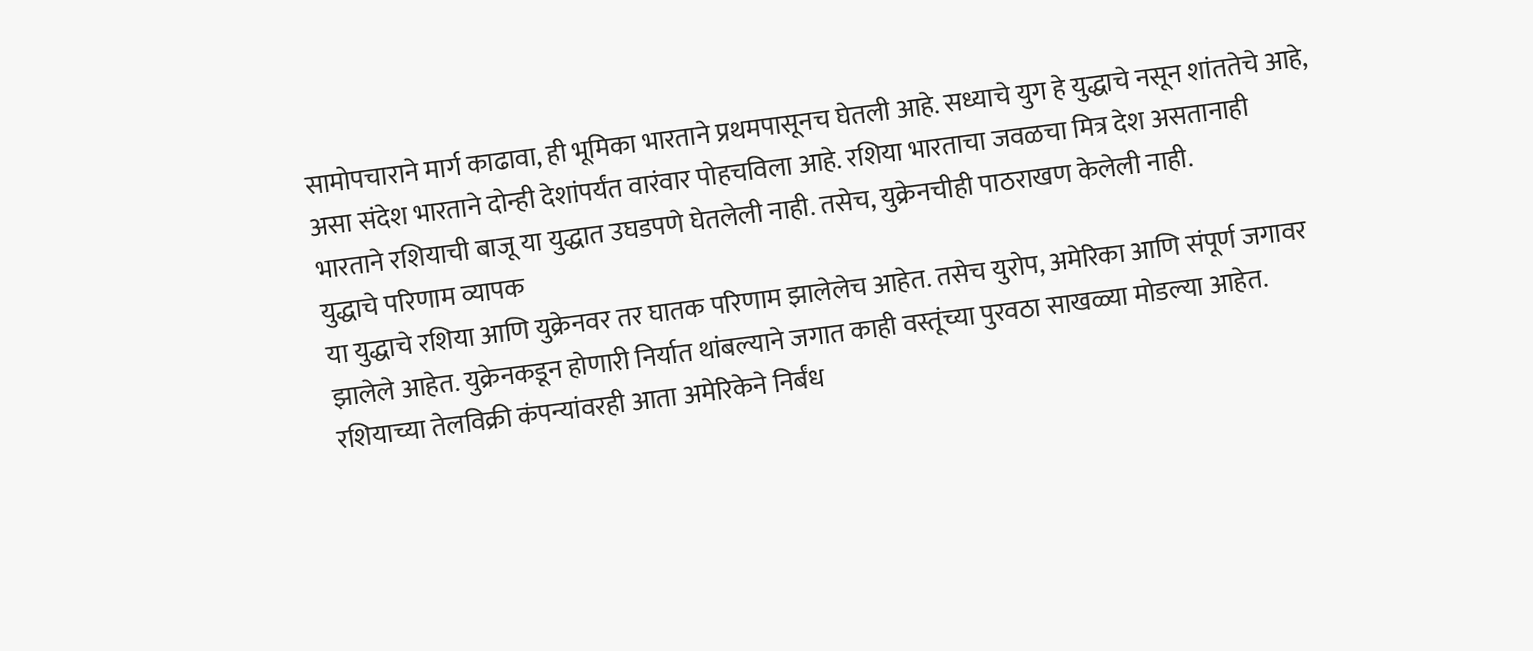सामोपचाराने मार्ग काढावा, ही भूमिका भारताने प्रथमपासूनच घेतली आहे. सध्याचे युग हे युद्धाचे नसून शांततेचे आहे, असा संदेश भारताने दोन्ही देशांपर्यंत वारंवार पोहचविला आहे. रशिया भारताचा जवळचा मित्र देश असतानाही भारताने रशियाची बाजू या युद्धात उघडपणे घेतलेली नाही. तसेच, युक्रेनचीही पाठराखण केलेली नाही.
युद्धाचे परिणाम व्यापक
या युद्धाचे रशिया आणि युक्रेनवर तर घातक परिणाम झालेलेच आहेत. तसेच युरोप, अमेरिका आणि संपूर्ण जगावर झालेले आहेत. युक्रेनकडून होणारी निर्यात थांबल्याने जगात काही वस्तूंच्या पुरवठा साखळ्या मोडल्या आहेत. रशियाच्या तेलविक्री कंपन्यांवरही आता अमेरिकेने निर्बंध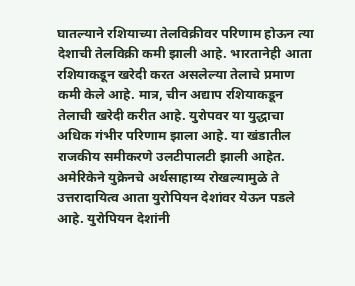घातल्याने रशियाच्या तेलविक्रीवर परिणाम होऊन त्या देशाची तेलविक्री कमी झाली आहे. भारतानेही आता रशियाकडून खरेदी करत असलेल्या तेलाचे प्रमाण कमी केले आहे. मात्र, चीन अद्याप रशियाकडून तेलाची खरेदी करीत आहे. युरोपवर या युद्धाचा अधिक गंभीर परिणाम झाला आहे. या खंडातील राजकीय समीकरणे उलटीपालटी झाली आहेत. अमेरिकेने युक्रेनचे अर्थसाहाय्य रोखल्यामुळे ते उत्तरादायित्व आता युरोपियन देशांवर येऊन पडले आहे. युरोपियन देशांनी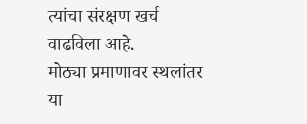त्यांचा संरक्षण खर्च वाढविला आहे.
मोठ्या प्रमाणावर स्थलांतर
या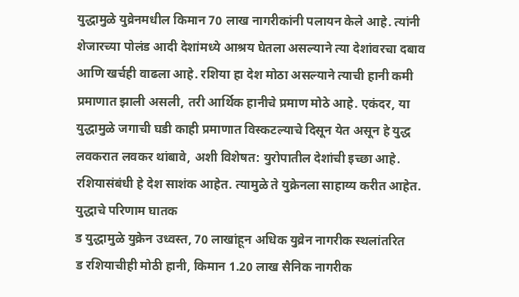युद्धामुळे युव्रेनमधील किमान 70 लाख नागरीकांनी पलायन केले आहे. त्यांनी शेजारच्या पोलंड आदी देशांमध्ये आश्रय घेतला असल्याने त्या देशांवरचा दबाव आणि खर्चही वाढला आहे. रशिया हा देश मोठा असल्याने त्याची हानी कमी प्रमाणात झाली असली, तरी आर्थिक हानीचे प्रमाण मोठे आहे. एकंदर, या युद्धामुळे जगाची घडी काही प्रमाणात विस्कटल्याचे दिसून येत असून हे युद्ध लवकरात लवकर थांबावे, अशी विशेषत: युरोपातील देशांची इच्छा आहे. रशियासंबंधी हे देश साशंक आहेत. त्यामुळे ते युक्रेनला साहाय्य करीत आहेत.
युद्धाचे परिणाम घातक
ड युद्धामुळे युक्रेन उध्वस्त, 70 लाखांहून अधिक युव्रेन नागरीक स्थलांतरित
ड रशियाचीही मोठी हानी, किमान 1.20 लाख सैनिक नागरीक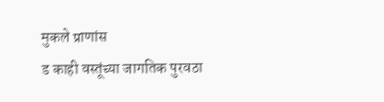मुकले प्राणांस
ड काही वस्तूंच्या जागतिक पुरवठा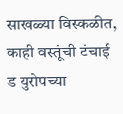साखळ्या विस्कळीत, काही वस्तूंची टंचाई
ड युरोपच्या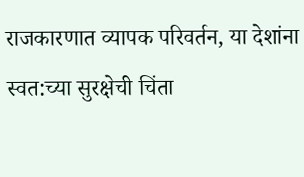राजकारणात व्यापक परिवर्तन, या देशांना स्वत:च्या सुरक्षेची चिंता